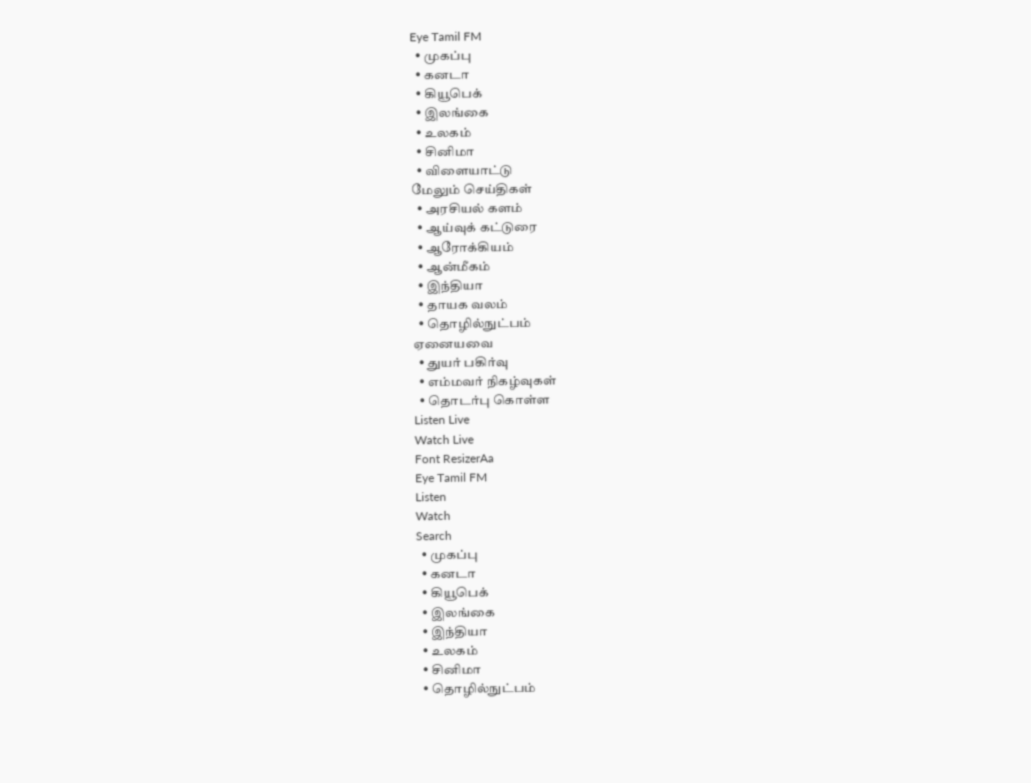Eye Tamil FM
  • முகப்பு
  • கனடா
  • கியூபெக்
  • இலங்கை
  • உலகம்
  • சினிமா
  • விளையாட்டு
மேலும் செய்திகள்
  • அரசியல் களம்
  • ஆய்வுக் கட்டுரை
  • ஆரோக்கியம்
  • ஆன்மீகம்
  • இந்தியா
  • தாயக வலம்
  • தொழில்நுட்பம்
ஏனையவை
  • துயர் பகிர்வு
  • எம்மவர் நிகழ்வுகள்
  • தொடர்பு கொள்ள
Listen Live
Watch Live
Font ResizerAa
Eye Tamil FM
Listen
Watch
Search
  • முகப்பு
  • கனடா
  • கியூபெக்
  • இலங்கை
  • இந்தியா
  • உலகம்
  • சினிமா
  • தொழில்நுட்பம்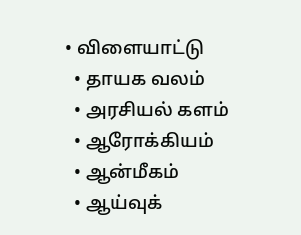• விளையாட்டு
  • தாயக வலம்
  • அரசியல் களம்
  • ஆரோக்கியம்
  • ஆன்மீகம்
  • ஆய்வுக்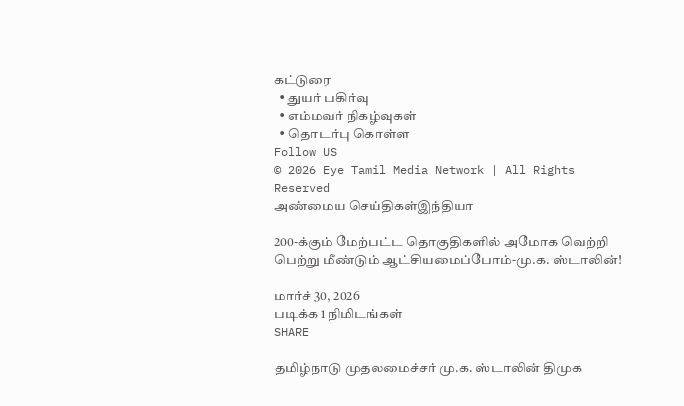கட்டுரை
  • துயர் பகிர்வு
  • எம்மவர் நிகழ்வுகள்
  • தொடர்பு கொள்ள
Follow US
© 2026 Eye Tamil Media Network | All Rights Reserved
அண்மைய செய்திகள்இந்தியா

200-க்கும் மேற்பட்ட தொகுதிகளில் அமோக வெற்றி பெற்று மீண்டும் ஆட்சியமைப்போம்-மு.க. ஸ்டாலின்!

மார்ச் 30, 2026
படிக்க 1 நிமிடங்கள்
SHARE

தமிழ்நாடு முதலமைச்சர் மு.க. ஸ்டாலின் திமுக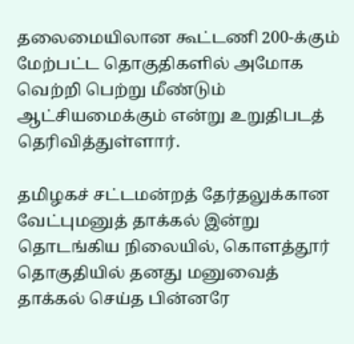தலைமையிலான கூட்டணி 200-க்கும் மேற்பட்ட தொகுதிகளில் அமோக வெற்றி பெற்று மீண்டும் ஆட்சியமைக்கும் என்று உறுதிபடத்
தெரிவித்துள்ளார்.

தமிழகச் சட்டமன்றத் தேர்தலுக்கான வேட்புமனுத் தாக்கல் இன்று தொடங்கிய நிலையில், கொளத்தூர் தொகுதியில் தனது மனுவைத் தாக்கல் செய்த பின்னரே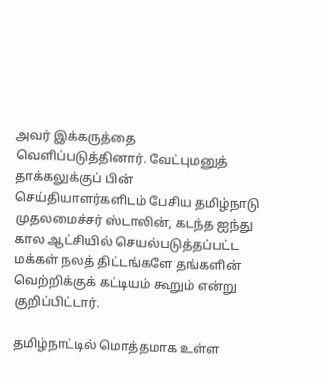அவர் இக்கருத்தை வெளிப்படுத்தினார். வேட்புமனுத் தாக்கலுக்குப் பின் செய்தியாளர்களிடம் பேசிய தமிழ்நாடு முதலமைச்சர் ஸ்டாலின், கடந்த ஐந்து கால ஆட்சியில் செயல்படுத்தப்பட்ட மக்கள் நலத் திட்டங்களே தங்களின் வெற்றிக்குக் கட்டியம் கூறும் என்று குறிப்பிட்டார்.

தமிழ்நாட்டில் மொத்தமாக உள்ள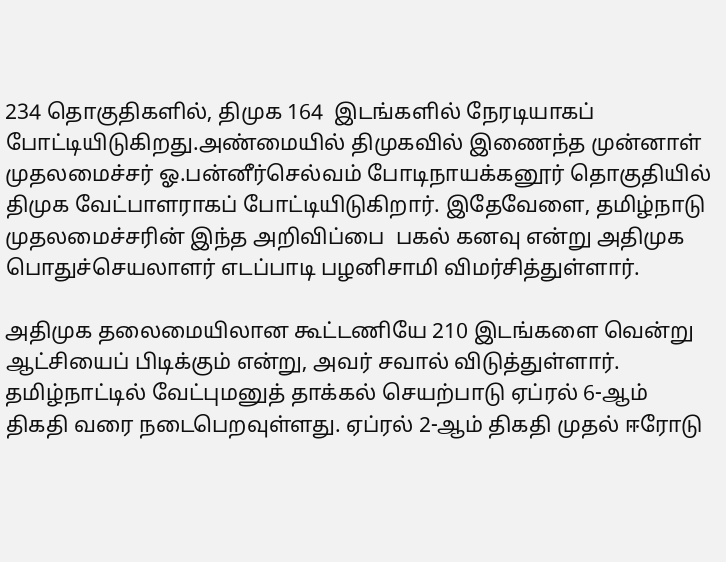234 தொகுதிகளில், திமுக 164  இடங்களில் நேரடியாகப் போட்டியிடுகிறது.அண்மையில் திமுகவில் இணைந்த முன்னாள் முதலமைச்சர் ஓ.பன்னீர்செல்வம் போடிநாயக்கனூர் தொகுதியில் திமுக வேட்பாளராகப் போட்டியிடுகிறார். இதேவேளை, தமிழ்நாடு முதலமைச்சரின் இந்த அறிவிப்பை  பகல் கனவு என்று அதிமுக பொதுச்செயலாளர் எடப்பாடி பழனிசாமி விமர்சித்துள்ளார்.

அதிமுக தலைமையிலான கூட்டணியே 210 இடங்களை வென்று ஆட்சியைப் பிடிக்கும் என்று, அவர் சவால் விடுத்துள்ளார். தமிழ்நாட்டில் வேட்புமனுத் தாக்கல் செயற்பாடு ஏப்ரல் 6-ஆம்
திகதி வரை நடைபெறவுள்ளது. ஏப்ரல் 2-ஆம் திகதி முதல் ஈரோடு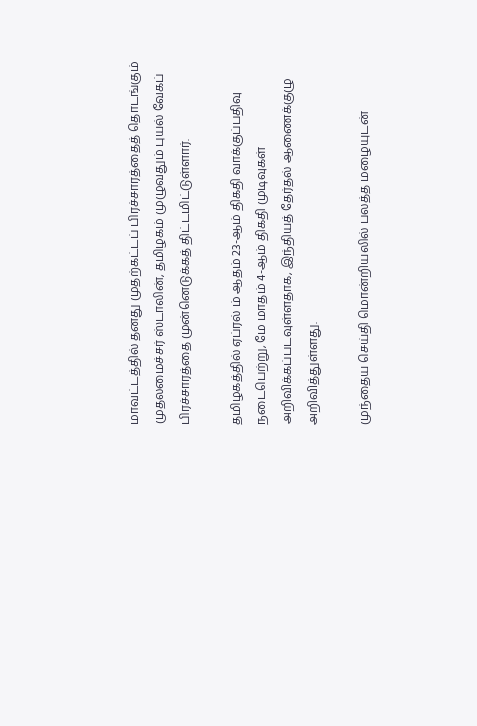மாவட்டத்தில் தனது முதற்கட்டப் பிரச்சாரத்தைத் தொடங்கும் முதலமைச்சர் ஸ்டாலின், தமிழகம் முழுவதும் புயல் வேகப் பிரச்சாரத்தை முன்னெடுக்கத் திட்டமிட்டுள்ளார்.

தமிழகத்தில் ஏப்ரல் ம் ஆதம் 23-ஆம் திகதி வாக்குப்பதிவு நடைபெற்று, மே மாதம் 4-ஆம் திகதி முடிவுகள் அறிவிக்கப்படவுள்ளதாக, இந்தியத் தேர்தல் ஆணைக்குழு அறிவித்துள்ளது.

முந்தைய செய்தி மொன்றியலில் பலத்த மழையுடன்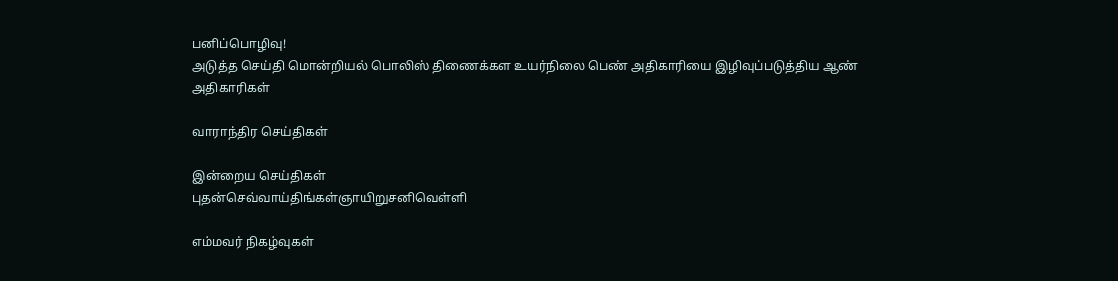பனிப்பொழிவு!
அடுத்த செய்தி மொன்றியல் பொலிஸ் திணைக்கள உயர்நிலை பெண் அதிகாரியை இழிவுப்படுத்திய ஆண் அதிகாரிகள்

வாராந்திர செய்திகள்

இன்றைய செய்திகள்
புதன்செவ்வாய்திங்கள்ஞாயிறுசனிவெள்ளி

எம்மவர் நிகழ்வுகள்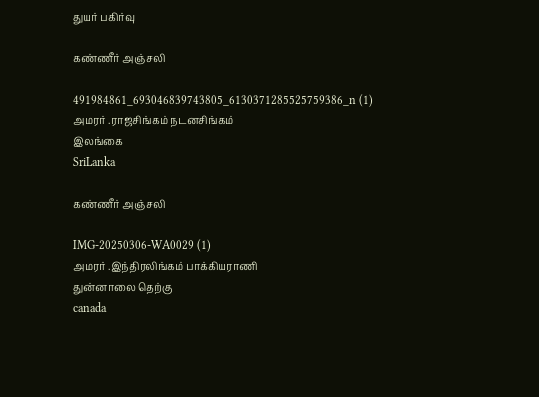துயர் பகிர்வு

கண்ணீர் அஞ்சலி

491984861_693046839743805_6130371285525759386_n (1)
அமரர் .ராஜசிங்கம் நடனசிங்கம்
இலங்கை
SriLanka

கண்ணீர் அஞ்சலி

IMG-20250306-WA0029 (1)
அமரர் .இந்திரலிங்கம் பாக்கியராணி
துன்னாலை தெற்கு
canada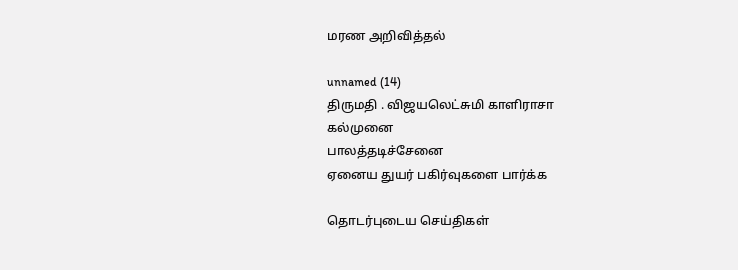மரண அறிவித்தல்

unnamed (14)
திருமதி . விஜயலெட்சுமி காளிராசா
கல்முனை
பாலத்தடிச்சேனை
ஏனைய துயர் பகிர்வுகளை பார்க்க

தொடர்புடைய செய்திகள்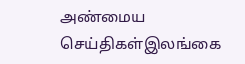அண்மைய செய்திகள்இலங்கை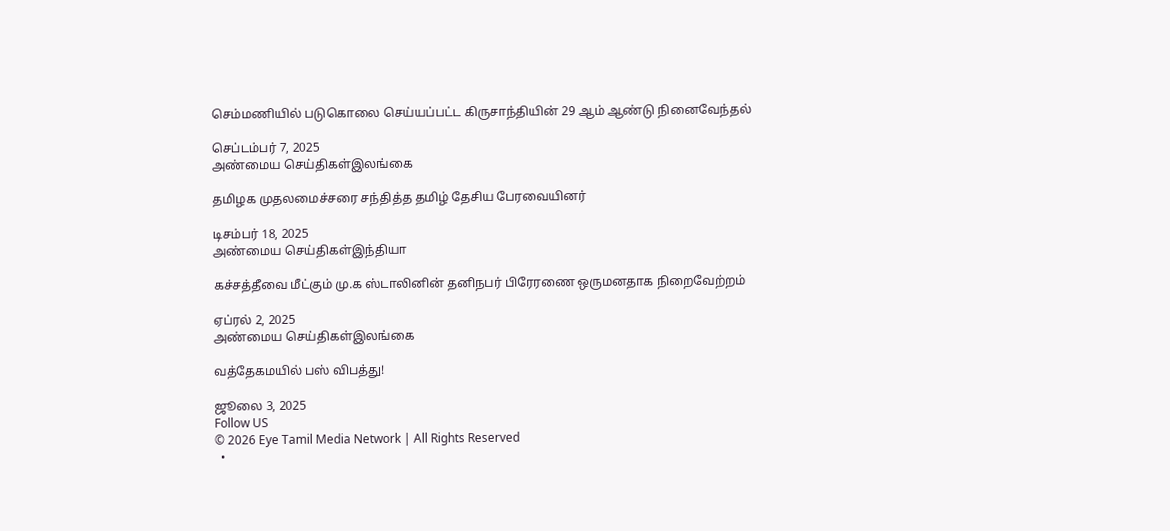செம்மணியில் படுகொலை செய்யப்பட்ட கிருசாந்தியின் 29 ஆம் ஆண்டு நினைவேந்தல்

செப்டம்பர் 7, 2025
அண்மைய செய்திகள்இலங்கை

தமிழக முதலமைச்சரை சந்தித்த தமிழ் தேசிய பேரவையினர்

டிசம்பர் 18, 2025
அண்மைய செய்திகள்இந்தியா

கச்சத்தீவை மீட்கும் மு.க ஸ்டாலினின் தனிநபர் பிரேரணை ஒருமனதாக நிறைவேற்றம்

ஏப்ரல் 2, 2025
அண்மைய செய்திகள்இலங்கை

வத்தேகமயில் பஸ் விபத்து!

ஜூலை 3, 2025
Follow US
© 2026 Eye Tamil Media Network | All Rights Reserved
  •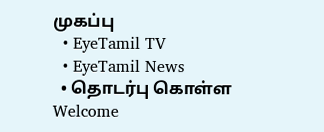முகப்பு
  • EyeTamil TV
  • EyeTamil News
  • தொடர்பு கொள்ள
Welcome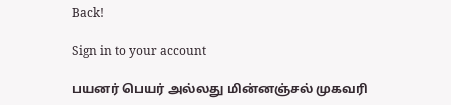Back!

Sign in to your account

பயனர் பெயர் அல்லது மின்னஞ்சல் முகவரி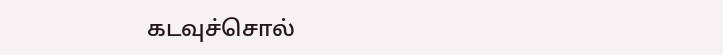கடவுச்சொல்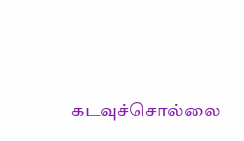கடவுச்சொல்லை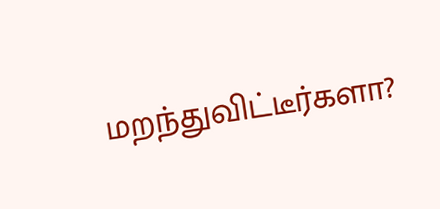மறந்துவிட்டீர்களா?